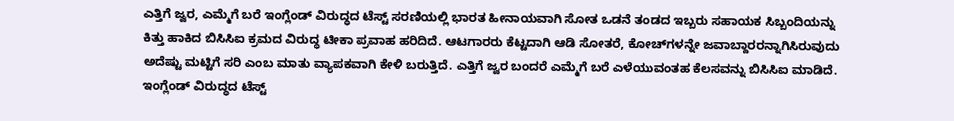ಎತ್ತಿಗೆ ಜ್ವರ, ಎಮ್ಮೆಗೆ ಬರೆ ಇಂಗ್ಲೆಂಡ್‌ ವಿರುದ್ಧದ ಟೆಸ್ಟ್‌ ಸರಣಿಯಲ್ಲಿ ಭಾರತ ಹೀನಾಯವಾಗಿ ಸೋತ ಒಡನೆ ತಂಡದ ಇಬ್ಬರು ಸಹಾಯಕ ಸಿಬ್ಬಂದಿಯನ್ನು ಕಿತ್ತು ಹಾಕಿದ ಬಿಸಿಸಿಐ ಕ್ರಮದ ವಿರುದ್ಧ ಟೀಕಾ ಪ್ರವಾಹ ಹರಿದಿದೆ. ಆಟಗಾರರು ಕೆಟ್ಟದಾಗಿ ಆಡಿ ಸೋತರೆ, ಕೋಚ್‌ಗಳನ್ನೇ ಜವಾಬ್ದಾರರನ್ನಾಗಿಸಿರುವುದು ಅದೆಷ್ಟು ಮಟ್ಟಿಗೆ ಸರಿ ಎಂಬ ಮಾತು ವ್ಯಾಪಕವಾಗಿ ಕೇಳಿ ಬರುತ್ತಿದೆ. ಎತ್ತಿಗೆ ಜ್ವರ ಬಂದರೆ ಎಮ್ಮೆಗೆ ಬರೆ ಎಳೆಯುವಂತಹ ಕೆಲಸವನ್ನು ಬಿಸಿಸಿಐ ಮಾಡಿದೆ. ಇಂಗ್ಲೆಂಡ್‌ ವಿರುದ್ಧದ ಟೆಸ್ಟ್‌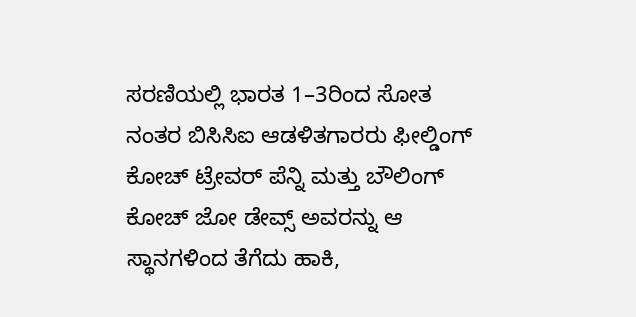ಸರಣಿಯಲ್ಲಿ ಭಾರತ 1–3ರಿಂದ ಸೋತ ನಂತರ ಬಿಸಿಸಿಐ ಆಡಳಿತಗಾರರು ಫೀಲ್ಡಿಂಗ್‌ ಕೋಚ್‌ ಟ್ರೇವರ್‌ ಪೆನ್ನಿ ಮತ್ತು ಬೌಲಿಂಗ್‌ ಕೋಚ್‌ ಜೋ ಡೇವ್ಸ್‌ ಅವರನ್ನು ಆ ಸ್ಥಾನಗಳಿಂದ ತೆಗೆದು ಹಾಕಿ,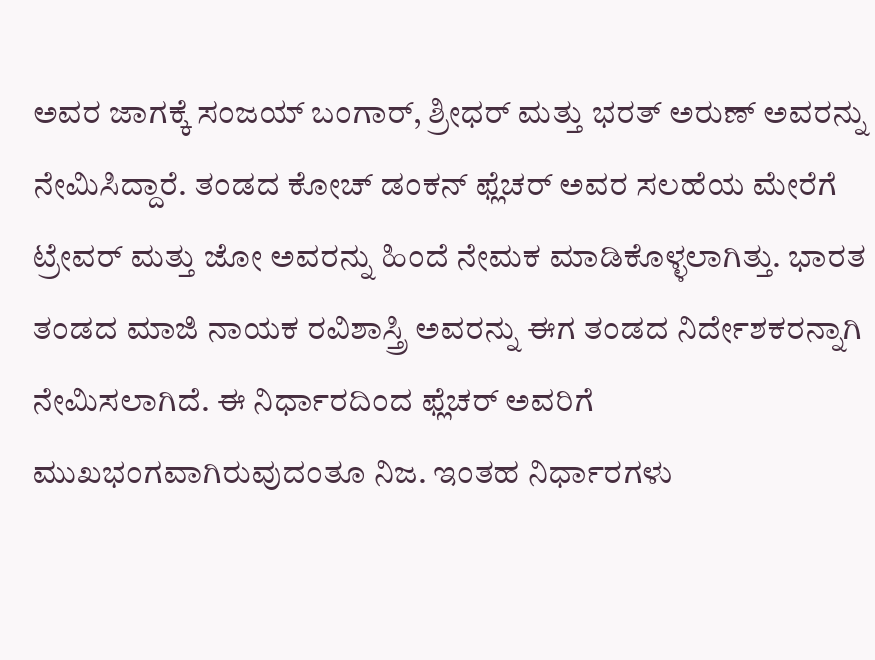ಅವರ ಜಾಗಕ್ಕೆ ಸಂಜಯ್‌ ಬಂಗಾರ್‌, ಶ್ರೀಧರ್‌ ಮತ್ತು ಭರತ್‌ ಅರುಣ್‌ ಅವರನ್ನು ನೇಮಿಸಿದ್ದಾರೆ. ತಂಡದ ಕೋಚ್‌ ಡಂಕನ್‌ ಫ್ಲೆಚರ್‌ ಅವರ ಸಲಹೆಯ ಮೇರೆಗೆ ಟ್ರೇವರ್‌ ಮತ್ತು ಜೋ ಅವರನ್ನು ಹಿಂದೆ ನೇಮಕ ಮಾಡಿಕೊಳ್ಳಲಾಗಿತ್ತು. ಭಾರತ ತಂಡದ ಮಾಜಿ ನಾಯಕ ರವಿಶಾಸ್ತ್ರಿ ಅವರನ್ನು ಈಗ ತಂಡದ ನಿರ್ದೇಶಕರನ್ನಾಗಿ ನೇಮಿಸಲಾಗಿದೆ. ಈ ನಿರ್ಧಾರದಿಂದ ಫ್ಲೆಚರ್‌ ಅವರಿಗೆ ಮುಖಭಂಗವಾಗಿರುವುದಂತೂ ನಿಜ. ಇಂತಹ ನಿರ್ಧಾರಗಳು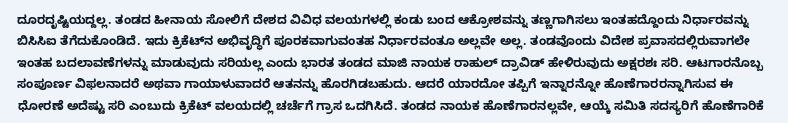ದೂರದೃಷ್ಟಿಯದ್ದಲ್ಲ. ತಂಡದ ಹೀನಾಯ ಸೋಲಿಗೆ ದೇಶದ ವಿವಿಧ ವಲಯಗಳಲ್ಲಿ ಕಂಡು ಬಂದ ಆಕ್ರೋಶವನ್ನು ತಣ್ಣಗಾಗಿಸಲು ಇಂತಹದ್ದೊಂದು ನಿರ್ಧಾರವನ್ನು ಬಿಸಿಸಿಐ ತೆಗೆದುಕೊಂಡಿದೆ. ಇದು ಕ್ರಿಕೆಟ್‌ನ ಅಭಿವೃದ್ಧಿಗೆ ಪೂರಕವಾಗುವಂತಹ ನಿರ್ಧಾರವಂತೂ ಅಲ್ಲವೇ ಅಲ್ಲ. ತಂಡವೊಂದು ವಿದೇಶ ಪ್ರವಾಸದಲ್ಲಿರುವಾಗಲೇ ಇಂತಹ ಬದಲಾವಣೆಗಳನ್ನು ಮಾಡುವುದು ಸರಿಯಲ್ಲ ಎಂದು ಭಾರತ ತಂಡದ ಮಾಜಿ ನಾಯಕ ರಾಹುಲ್‌ ದ್ರಾವಿಡ್‌ ಹೇಳಿರುವುದು ಅಕ್ಷರಶಃ ಸರಿ. ಆಟಗಾರನೊಬ್ಬ ಸಂಪೂರ್ಣ ವಿಫಲನಾದರೆ ಅಥವಾ ಗಾಯಾಳುವಾದರೆ ಆತನನ್ನು ಹೊರಗಿಡಬಹುದು. ಆದರೆ ಯಾರದೋ ತಪ್ಪಿಗೆ ಇನ್ನಾರನ್ನೋ ಹೊಣೆಗಾರರನ್ನಾಗಿಸುವ ಈ ಧೋರಣೆ ಅದೆಷ್ಟು ಸರಿ ಎಂಬುದು ಕ್ರಿಕೆಟ್‌ ವಲಯದಲ್ಲಿ ಚರ್ಚೆಗೆ ಗ್ರಾಸ ಒದಗಿಸಿದೆ. ತಂಡದ ನಾಯಕ ಹೊಣೆಗಾರನಲ್ಲವೇ, ಆಯ್ಕೆ ಸಮಿತಿ ಸದಸ್ಯರಿಗೆ ಹೊಣೆಗಾರಿಕೆ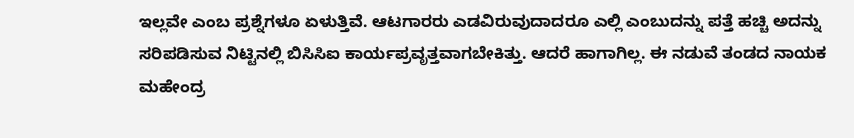ಇಲ್ಲವೇ ಎಂಬ ಪ್ರಶ್ನೆಗಳೂ ಏಳುತ್ತಿವೆ. ಆಟಗಾರರು ಎಡವಿರುವುದಾದರೂ ಎಲ್ಲಿ ಎಂಬುದನ್ನು ಪತ್ತೆ ಹಚ್ಚಿ ಅದನ್ನು ಸರಿಪಡಿಸುವ ನಿಟ್ಟಿನಲ್ಲಿ ಬಿಸಿಸಿಐ ಕಾರ್ಯಪ್ರವೃತ್ತವಾಗಬೇಕಿತ್ತು. ಆದರೆ ಹಾಗಾಗಿಲ್ಲ. ಈ ನಡುವೆ ತಂಡದ ನಾಯಕ ಮಹೇಂದ್ರ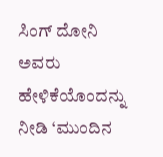ಸಿಂಗ್‌ ದೋನಿ ಅವರು ಹೇಳಿಕೆಯೊಂದನ್ನು ನೀಡಿ ‘ಮುಂದಿನ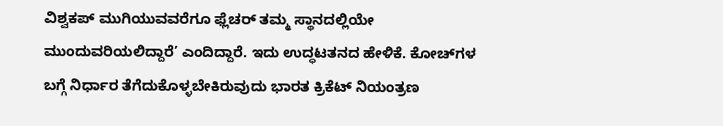ವಿಶ್ವಕಪ್‌ ಮುಗಿಯುವವರೆಗೂ ಫ್ಲೆಚರ್‌ ತಮ್ಮ ಸ್ಥಾನದಲ್ಲಿಯೇ ಮುಂದುವರಿಯಲಿದ್ದಾರೆ’ ಎಂದಿದ್ದಾರೆ. ಇದು ಉದ್ಧಟತನದ ಹೇಳಿಕೆ. ಕೋಚ್‌ಗಳ ಬಗ್ಗೆ ನಿರ್ಧಾರ ತೆಗೆದುಕೊಳ್ಳಬೇಕಿರುವುದು ಭಾರತ ಕ್ರಿಕೆಟ್‌ ನಿಯಂತ್ರಣ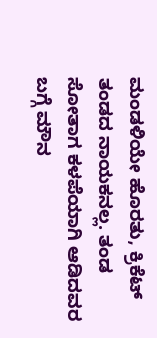ಮಂಡಳಿಯೇ ಹೊರತು, ಕ್ರಿಕೆಟ್‌ ತಂಡದ ನಾಯಕನಲ್ಲ. ತಂಡ ಸೋತಾಗ ಕಳಪೆಯಾಗಿ ಆಡಿದವರ ಬಗ್ಗೆ ಮೌನ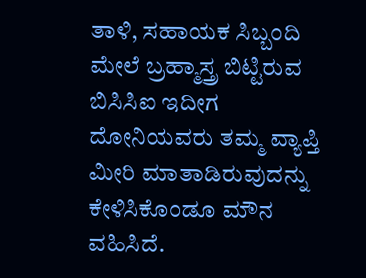ತಾಳಿ, ಸಹಾಯಕ ಸಿಬ್ಬಂದಿ ಮೇಲೆ ಬ್ರಹ್ಮಾಸ್ತ್ರ ಬಿಟ್ಟಿರುವ ಬಿಸಿಸಿಐ ಇದೀಗ ದೋನಿಯವರು ತಮ್ಮ ವ್ಯಾಪ್ತಿ ಮೀರಿ ಮಾತಾಡಿರುವುದನ್ನು ಕೇಳಿಸಿಕೊಂಡೂ ಮೌನ ವಹಿಸಿದೆ.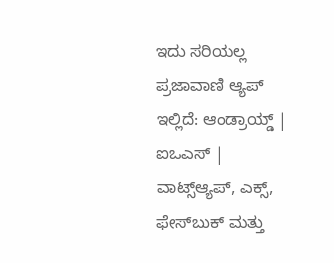ಇದು ಸರಿಯಲ್ಲ ಪ್ರಜಾವಾಣಿ ಆ್ಯಪ್ ಇಲ್ಲಿದೆ: ಆಂಡ್ರಾಯ್ಡ್ | ಐಒಎಸ್ | ವಾಟ್ಸ್ಆ್ಯಪ್, ಎಕ್ಸ್, ಫೇಸ್‌ಬುಕ್ ಮತ್ತು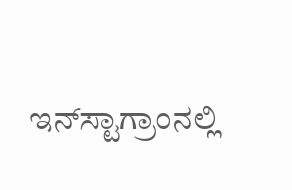ಇನ್‌ಸ್ಟಾಗ್ರಾಂನಲ್ಲಿ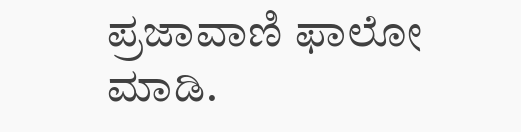ಪ್ರಜಾವಾಣಿ ಫಾಲೋ ಮಾಡಿ.